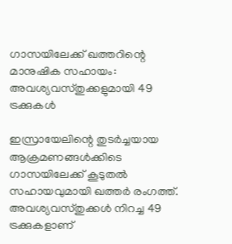ഗാസയിലേക്ക് ഖത്തറിന്റെ മാനുഷിക സഹായം: അവശ്യവസ്തുക്കളുമായി 49 ട്രക്കുകൾ

ഇസ്രായേലിന്റെ തുടർച്ചയായ ആക്രമണങ്ങൾക്കിടെ ഗാസയിലേക്ക് കൂടുതൽ സഹായവുമായി ഖത്തർ രംഗത്ത്. അവശ്യവസ്തുക്കൾ നിറച്ച 49 ട്രക്കുകളാണ്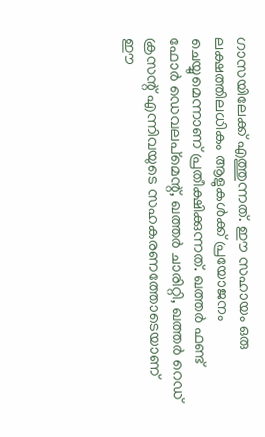ഗാസയിലേക്ക് എത്തുന്നത്. ഈ സഹായം ഒരു ലക്ഷത്തിലധികം ആളുകൾക്ക് പ്രയോജനം ചെയ്യുമെന്നാണ് പ്രതീക്ഷിക്കുന്നത്. ഖത്തർ ഫണ്ട് ഫോർ ഡെവലപ്മെന്റ്, ഖത്തർ ചാരിറ്റി, ഖത്തർ റെഡ് ക്രസന്റ് എന്നിവയുടെ സഹകരണത്തോടെയാണ് ഈ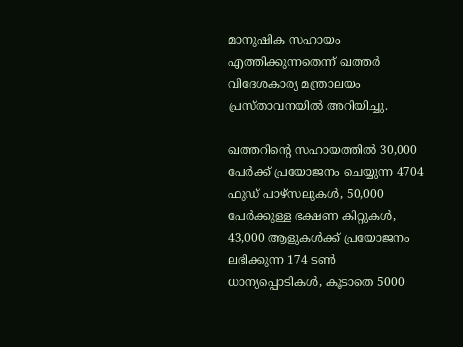മാനുഷിക സഹായം എത്തിക്കുന്നതെന്ന് ഖത്തർ വിദേശകാര്യ മന്ത്രാലയം പ്രസ്താവനയിൽ അറിയിച്ചു.

ഖത്തറിന്റെ സഹായത്തിൽ 30,000 പേർക്ക് പ്രയോജനം ചെയ്യുന്ന 4704 ഫുഡ് പാഴ്‌സലുകൾ, 50,000 പേർക്കുള്ള ഭക്ഷണ കിറ്റുകൾ, 43,000 ആളുകൾക്ക് പ്രയോജനം ലഭിക്കുന്ന 174 ടൺ ധാന്യപ്പൊടികൾ, കൂടാതെ 5000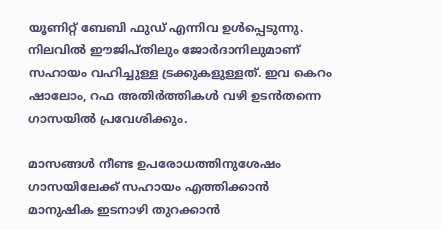യൂണിറ്റ് ബേബി ഫുഡ് എന്നിവ ഉൾപ്പെടുന്നു. നിലവിൽ ഈജിപ്തിലും ജോർദാനിലുമാണ് സഹായം വഹിച്ചുള്ള ട്രക്കുകളുള്ളത്. ഇവ കെറം ഷാലോം, റഫ അതിർത്തികൾ വഴി ഉടൻതന്നെ ഗാസയിൽ പ്രവേശിക്കും.

മാസങ്ങൾ നീണ്ട ഉപരോധത്തിനുശേഷം ഗാസയിലേക്ക് സഹായം എത്തിക്കാൻ മാനുഷിക ഇടനാഴി തുറക്കാൻ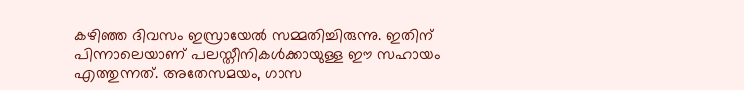കഴിഞ്ഞ ദിവസം ഇസ്രായേൽ സമ്മതിച്ചിരുന്നു. ഇതിന് പിന്നാലെയാണ് പലസ്തീനികൾക്കായുള്ള ഈ സഹായം എത്തുന്നത്. അതേസമയം, ഗാസ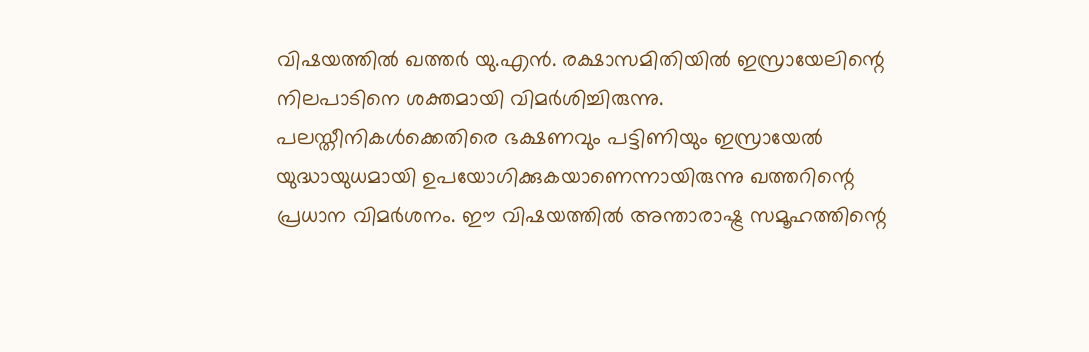വിഷയത്തിൽ ഖത്തർ യു.എൻ. രക്ഷാസമിതിയിൽ ഇസ്രായേലിന്റെ നിലപാടിനെ ശക്തമായി വിമർശിച്ചിരുന്നു. പലസ്തീനികൾക്കെതിരെ ഭക്ഷണവും പട്ടിണിയും ഇസ്രായേൽ യുദ്ധായുധമായി ഉപയോഗിക്കുകയാണെന്നായിരുന്നു ഖത്തറിന്റെ പ്രധാന വിമർശനം. ഈ വിഷയത്തിൽ അന്താരാഷ്ട്ര സമൂഹത്തിന്റെ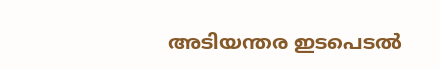അടിയന്തര ഇടപെടൽ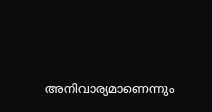അനിവാര്യമാണെന്നും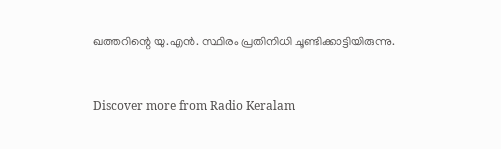ഖത്തറിന്റെ യു.എൻ. സ്ഥിരം പ്രതിനിധി ചൂണ്ടിക്കാട്ടിയിരുന്നു.


Discover more from Radio Keralam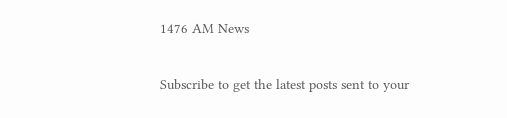1476 AM News

Subscribe to get the latest posts sent to your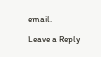email.

Leave a Reply